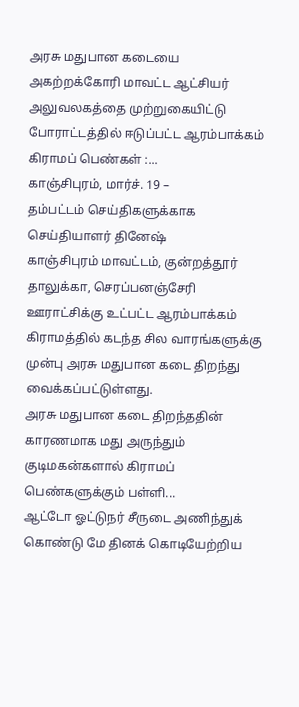அரசு மதுபான கடையை அகற்றக்கோரி மாவட்ட ஆட்சியர் அலுவலகத்தை முற்றுகையிட்டு போராட்டத்தில் ஈடுப்பட்ட ஆரம்பாக்கம் கிராமப் பெண்கள் :...
காஞ்சிபுரம், மார்ச். 19 –
தம்பட்டம் செய்திகளுக்காக செய்தியாளர் தினேஷ்
காஞ்சிபுரம் மாவட்டம், குன்றத்தூர் தாலுக்கா, செரப்பனஞ்சேரி ஊராட்சிக்கு உட்பட்ட ஆரம்பாக்கம் கிராமத்தில் கடந்த சில வாரங்களுக்கு முன்பு அரசு மதுபான கடை திறந்து வைக்கப்பட்டுள்ளது.
அரசு மதுபான கடை திறந்ததின் காரணமாக மது அருந்தும் குடிமகன்களால் கிராமப் பெண்களுக்கும் பள்ளி...
ஆட்டோ ஓட்டுநர் சீருடை அணிந்துக் கொண்டு மே தினக் கொடியேற்றிய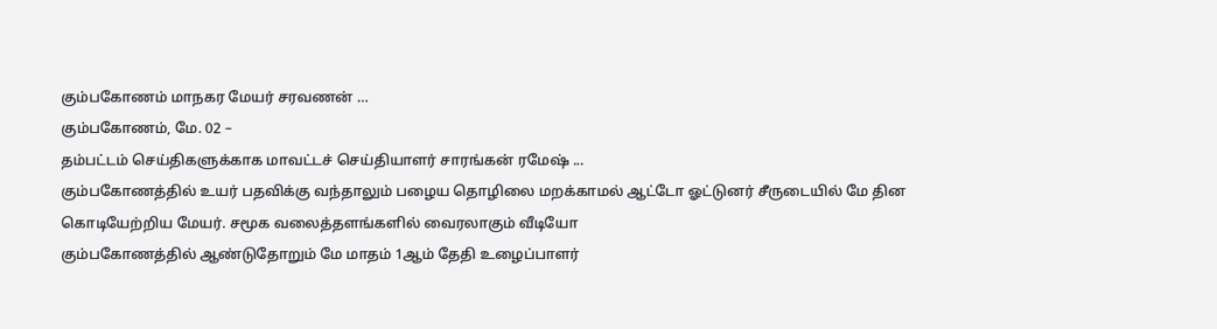கும்பகோணம் மாநகர மேயர் சரவணன் …
கும்பகோணம், மே. 02 –
தம்பட்டம் செய்திகளுக்காக மாவட்டச் செய்தியாளர் சாரங்கன் ரமேஷ் ...
கும்பகோணத்தில் உயர் பதவிக்கு வந்தாலும் பழைய தொழிலை மறக்காமல் ஆட்டோ ஓட்டுனர் சீருடையில் மே தின கொடியேற்றிய மேயர். சமூக வலைத்தளங்களில் வைரலாகும் வீடியோ
கும்பகோணத்தில் ஆண்டுதோறும் மே மாதம் 1ஆம் தேதி உழைப்பாளர்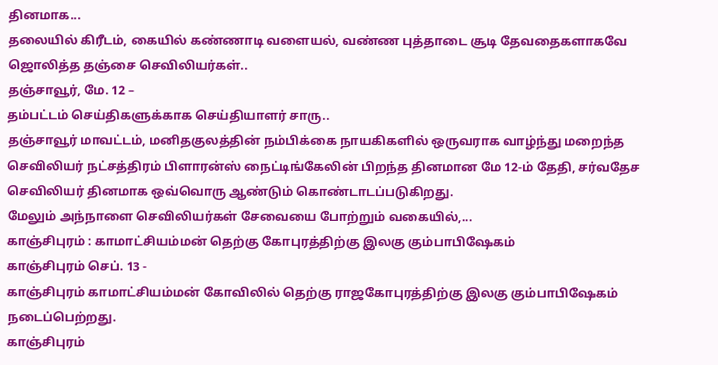தினமாக...
தலையில் கிரீடம், கையில் கண்ணாடி வளையல், வண்ண புத்தாடை சூடி தேவதைகளாகவே ஜொலித்த தஞ்சை செவிலியர்கள்..
தஞ்சாவூர், மே. 12 –
தம்பட்டம் செய்திகளுக்காக செய்தியாளர் சாரு..
தஞ்சாவூர் மாவட்டம், மனிதகுலத்தின் நம்பிக்கை நாயகிகளில் ஒருவராக வாழ்ந்து மறைந்த செவிலியர் நட்சத்திரம் பிளாரன்ஸ் நைட்டிங்கேலின் பிறந்த தினமான மே 12-ம் தேதி, சர்வதேச செவிலியர் தினமாக ஒவ்வொரு ஆண்டும் கொண்டாடப்படுகிறது.
மேலும் அந்நாளை செவிலியர்கள் சேவையை போற்றும் வகையில்,...
காஞ்சிபுரம் : காமாட்சியம்மன் தெற்கு கோபுரத்திற்கு இலகு கும்பாபிஷேகம்
காஞ்சிபுரம் செப். 13 -
காஞ்சிபுரம் காமாட்சியம்மன் கோவிலில் தெற்கு ராஜகோபுரத்திற்கு இலகு கும்பாபிஷேகம் நடைப்பெற்றது.
காஞ்சிபுரம்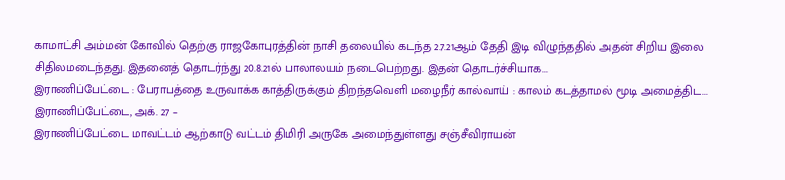காமாட்சி அம்மன் கோவில் தெற்கு ராஜகோபுரத்தின் நாசி தலையில் கடந்த 2.7.21ஆம் தேதி இடி விழுந்ததில் அதன் சிறிய இலை சிதிலமடைந்தது. இதனைத் தொடர்ந்து 20.8.21ல் பாலாலயம் நடைபெற்றது. இதன் தொடர்ச்சியாக...
இராணிப்பேட்டை : பேராபத்தை உருவாக்க காத்திருக்கும் திறந்தவெளி மழைநீர் கால்வாய் : காலம் கடத்தாமல் மூடி அமைத்திட...
இராணிப்பேட்டை, அக். 27 –
இராணிப்பேட்டை மாவட்டம் ஆற்காடு வட்டம் திமிரி அருகே அமைந்துள்ளது சஞ்சீவிராயன்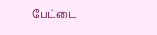பேட்டை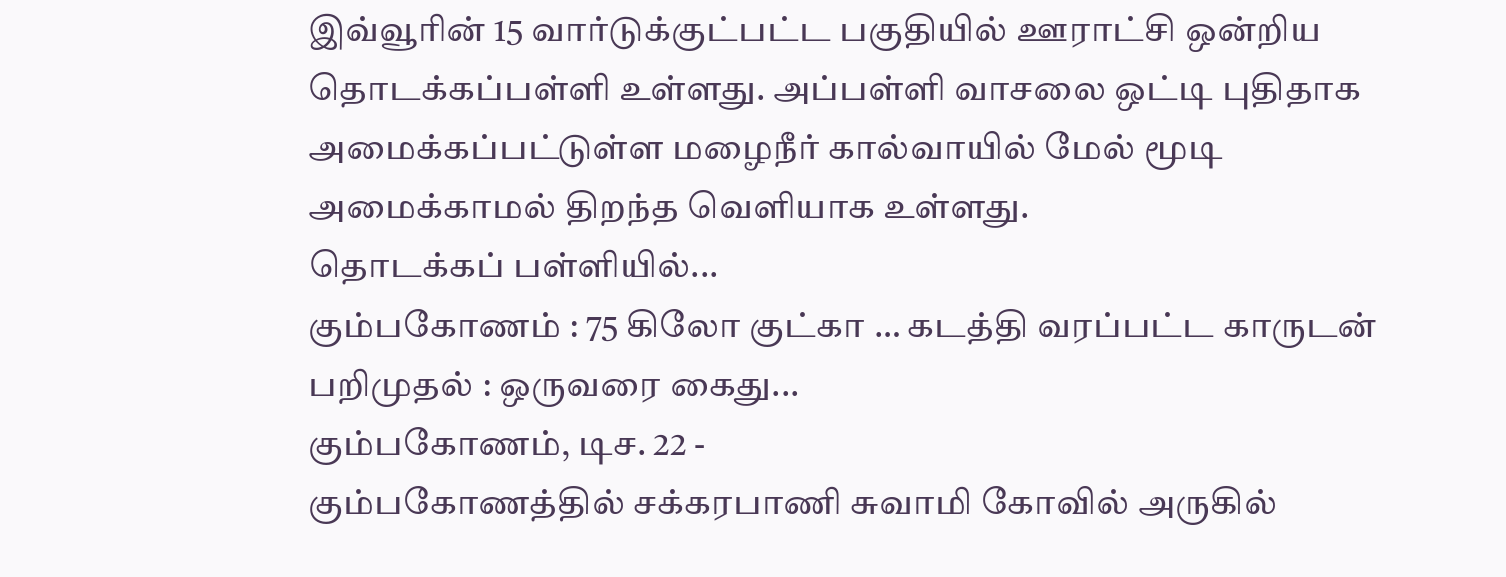இவ்வூரின் 15 வார்டுக்குட்பட்ட பகுதியில் ஊராட்சி ஒன்றிய தொடக்கப்பள்ளி உள்ளது. அப்பள்ளி வாசலை ஒட்டி புதிதாக அமைக்கப்பட்டுள்ள மழைநீர் கால்வாயில் மேல் மூடி அமைக்காமல் திறந்த வெளியாக உள்ளது.
தொடக்கப் பள்ளியில்...
கும்பகோணம் : 75 கிலோ குட்கா … கடத்தி வரப்பட்ட காருடன் பறிமுதல் : ஒருவரை கைது...
கும்பகோணம், டிச. 22 -
கும்பகோணத்தில் சக்கரபாணி சுவாமி கோவில் அருகில்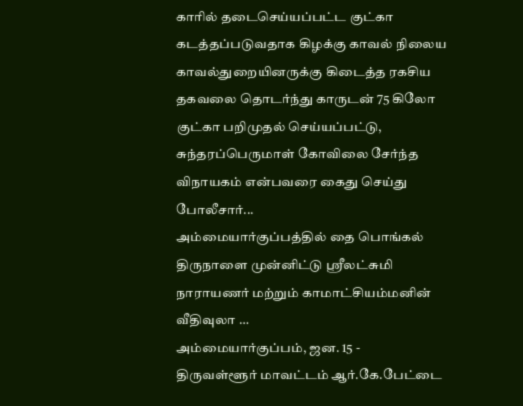காரில் தடைசெய்யப்பட்ட குட்கா கடத்தப்படுவதாக கிழக்கு காவல் நிலைய காவல்துறையினருக்கு கிடைத்த ரகசிய தகவலை தொடர்ந்து காருடன் 75 கிலோ குட்கா பறிமுதல் செய்யப்பட்டு, சுந்தரப்பெருமாள் கோவிலை சேர்ந்த விநாயகம் என்பவரை கைது செய்து போலீசார்...
அம்மையார்குப்பத்தில் தை பொங்கல் திருநாளை முன்னிட்டு ஸ்ரீலட்சுமி நாராயணர் மற்றும் காமாட்சியம்மனின் வீதிவுலா …
அம்மையார்குப்பம், ஜன. 15 -
திருவள்ளூர் மாவட்டம் ஆர்.கே.பேட்டை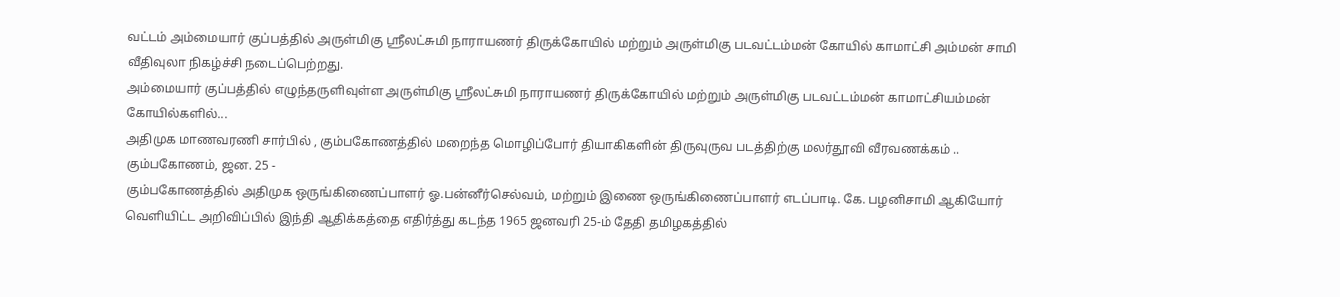வட்டம் அம்மையார் குப்பத்தில் அருள்மிகு ஸ்ரீலட்சுமி நாராயணர் திருக்கோயில் மற்றும் அருள்மிகு படவட்டம்மன் கோயில் காமாட்சி அம்மன் சாமி வீதிவுலா நிகழ்ச்சி நடைப்பெற்றது.
அம்மையார் குப்பத்தில் எழுந்தருளிவுள்ள அருள்மிகு ஸ்ரீலட்சுமி நாராயணர் திருக்கோயில் மற்றும் அருள்மிகு படவட்டம்மன் காமாட்சியம்மன் கோயில்களில்...
அதிமுக மாணவரணி சார்பில் , கும்பகோணத்தில் மறைந்த மொழிப்போர் தியாகிகளின் திருவுருவ படத்திற்கு மலர்தூவி வீரவணக்கம் ..
கும்பகோணம், ஜன. 25 -
கும்பகோணத்தில் அதிமுக ஒருங்கிணைப்பாளர் ஓ.பன்னீர்செல்வம், மற்றும் இணை ஒருங்கிணைப்பாளர் எடப்பாடி. கே. பழனிசாமி ஆகியோர் வெளியிட்ட அறிவிப்பில் இந்தி ஆதிக்கத்தை எதிர்த்து கடந்த 1965 ஜனவரி 25-ம் தேதி தமிழகத்தில்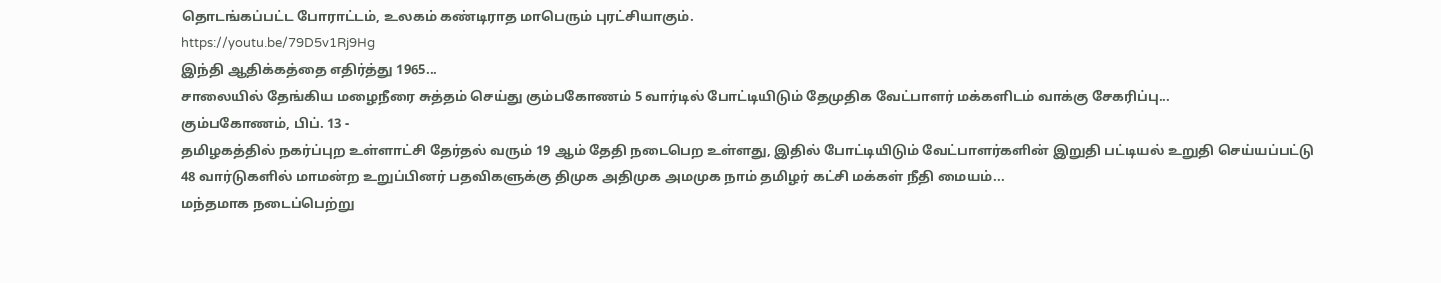தொடங்கப்பட்ட போராட்டம், உலகம் கண்டிராத மாபெரும் புரட்சியாகும்.
https://youtu.be/79D5v1Rj9Hg
இந்தி ஆதிக்கத்தை எதிர்த்து 1965...
சாலையில் தேங்கிய மழைநீரை சுத்தம் செய்து கும்பகோணம் 5 வார்டில் போட்டியிடும் தேமுதிக வேட்பாளர் மக்களிடம் வாக்கு சேகரிப்பு...
கும்பகோணம், பிப். 13 -
தமிழகத்தில் நகர்ப்புற உள்ளாட்சி தேர்தல் வரும் 19 ஆம் தேதி நடைபெற உள்ளது, இதில் போட்டியிடும் வேட்பாளர்களின் இறுதி பட்டியல் உறுதி செய்யப்பட்டு 48 வார்டுகளில் மாமன்ற உறுப்பினர் பதவிகளுக்கு திமுக அதிமுக அமமுக நாம் தமிழர் கட்சி மக்கள் நீதி மையம்...
மந்தமாக நடைப்பெற்று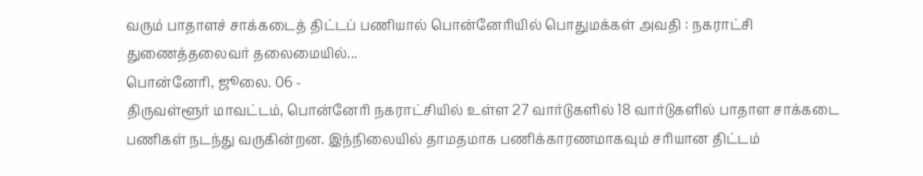வரும் பாதாளச் சாக்கடைத் திட்டப் பணியால் பொன்னேரியில் பொதுமக்கள் அவதி : நகராட்சி துணைத்தலைவர் தலைமையில்...
பொன்னேரி, ஜூலை. 06 -
திருவள்ளூர் மாவட்டம், பொன்னேரி நகராட்சியில் உள்ள 27 வார்டுகளில் 18 வார்டுகளில் பாதாள சாக்கடை பணிகள் நடந்து வருகின்றன. இந்நிலையில் தாமதமாக பணிக்காரணமாகவும் சரியான திட்டம்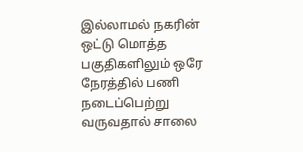இல்லாமல் நகரின் ஒட்டு மொத்த பகுதிகளிலும் ஒரே நேரத்தில் பணி நடைப்பெற்று வருவதால் சாலை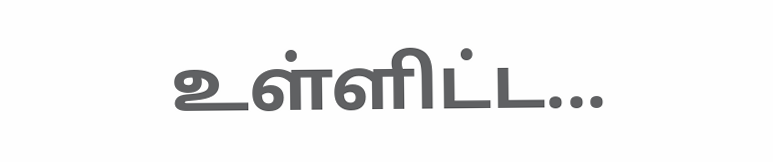உள்ளிட்ட...